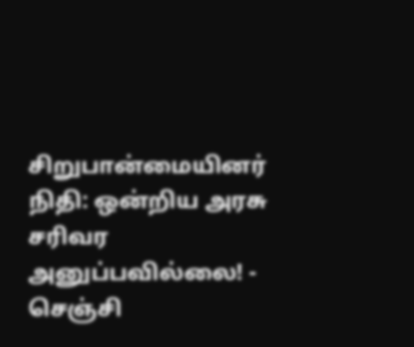சிறுபான்மையினர் நிதி: ஒன்றிய அரசு சரிவர அனுப்பவில்லை! - செஞ்சி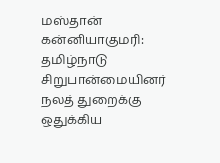மஸ்தான்
கன்னியாகுமரி: தமிழ்நாடு சிறுபான்மையினர் நலத் துறைக்கு ஒதுக்கிய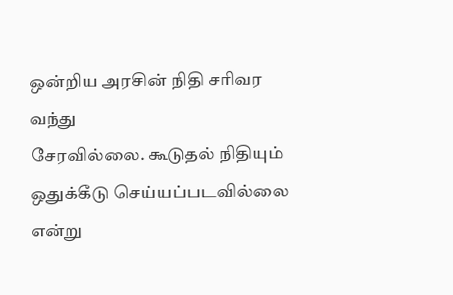ஒன்றிய அரசின் நிதி சரிவர வந்து
சேரவில்லை. கூடுதல் நிதியும் ஒதுக்கீடு செய்யப்படவில்லை என்று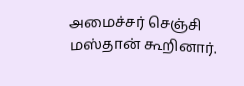அமைச்சர் செஞ்சி மஸ்தான் கூறினார்.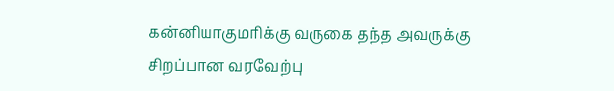கன்னியாகுமரிக்கு வருகை தந்த அவருக்கு சிறப்பான வரவேற்பு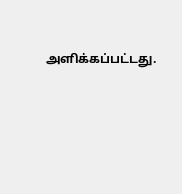அளிக்கப்பட்டது.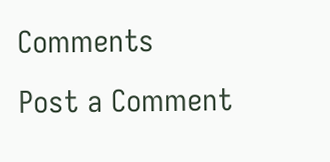Comments
Post a Comment